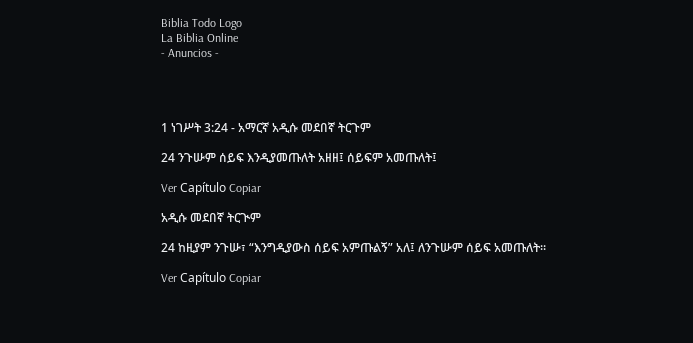Biblia Todo Logo
La Biblia Online
- Anuncios -




1 ነገሥት 3:24 - አማርኛ አዲሱ መደበኛ ትርጉም

24 ንጉሡም ሰይፍ እንዲያመጡለት አዘዘ፤ ሰይፍም አመጡለት፤

Ver Capítulo Copiar

አዲሱ መደበኛ ትርጒም

24 ከዚያም ንጉሡ፣ “እንግዲያውስ ሰይፍ አምጡልኝ” አለ፤ ለንጉሡም ሰይፍ አመጡለት።

Ver Capítulo Copiar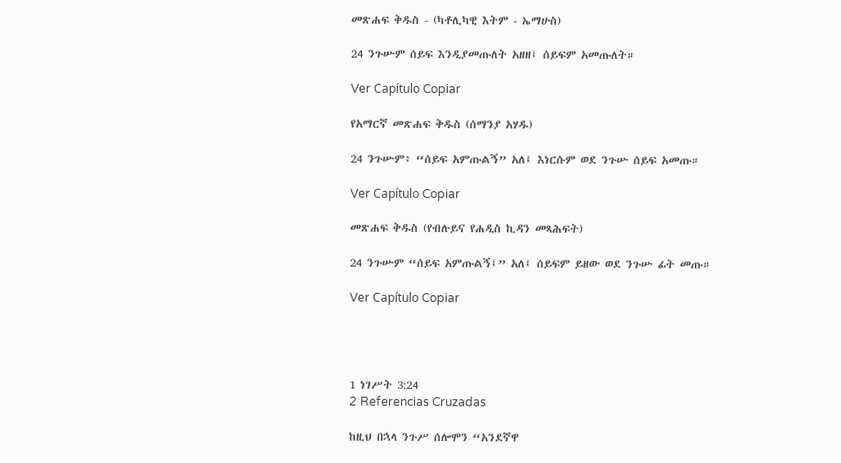መጽሐፍ ቅዱስ - (ካቶሊካዊ እትም - ኤማሁስ)

24 ንጉሡም ሰይፍ እንዲያመጡለት አዘዘ፤ ሰይፍም አመጡለት።

Ver Capítulo Copiar

የአማርኛ መጽሐፍ ቅዱስ (ሰማንያ አሃዱ)

24 ንጉሡም፥ “ሰይፍ አምጡልኝ” አለ፤ እነርሱም ወደ ንጉሡ ሰይፍ አመጡ።

Ver Capítulo Copiar

መጽሐፍ ቅዱስ (የብሉይና የሐዲስ ኪዳን መጻሕፍት)

24 ንጉሡም “ሰይፍ አምጡልኝ፤” አለ፤ ሰይፍም ይዘው ወደ ንጉሡ ፊት መጡ።

Ver Capítulo Copiar




1 ነገሥት 3:24
2 Referencias Cruzadas

ከዚህ በኋላ ንጉሥ ሰሎሞን “አንደኛዋ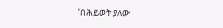‘በሕይወት ያለው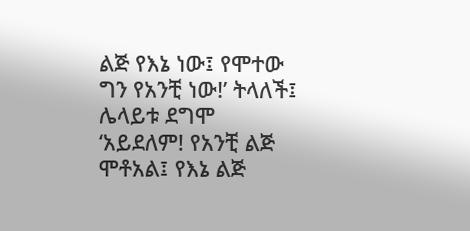ልጅ የእኔ ነው፤ የሞተው ግን የአንቺ ነው!’ ትላለች፤ ሌላይቱ ደግሞ ‘አይደለም! የአንቺ ልጅ ሞቶአል፤ የእኔ ልጅ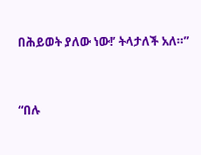በሕይወት ያለው ነው!’ ትላታለች አለ።”


“በሉ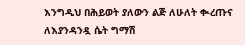እንግዲህ በሕይወት ያለውን ልጅ ለሁለት ቊረጡና ለእያንዳንዷ ሴት ግማሽ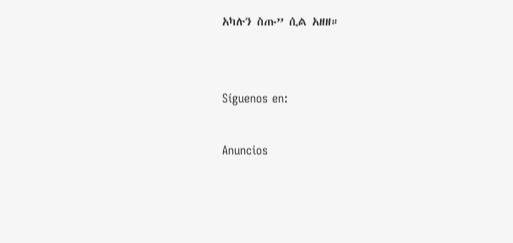አካሉን ስጡ” ሲል አዘዘ።


Síguenos en:

Anuncios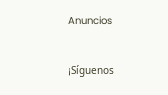Anuncios


¡Síguenos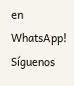en WhatsApp! Síguenos